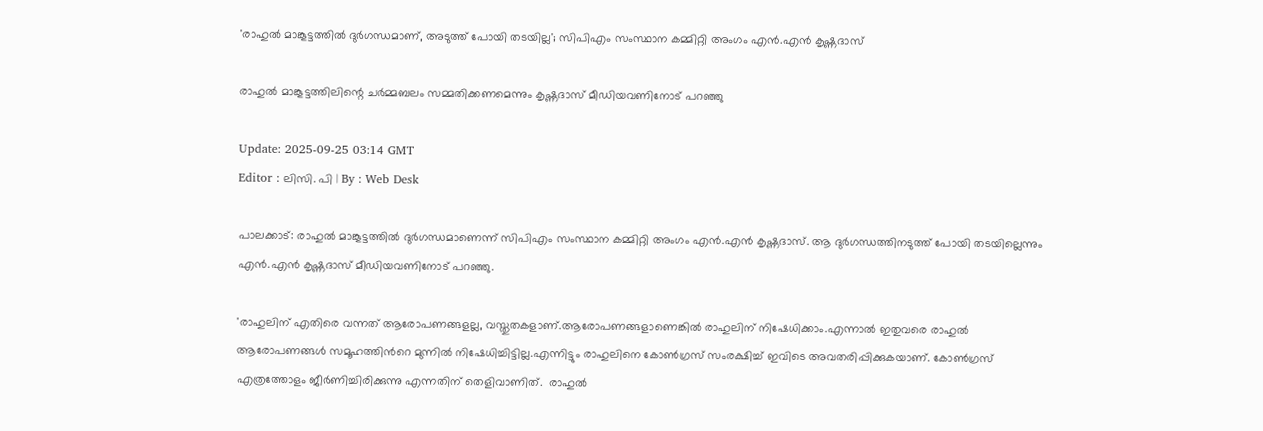'രാഹുൽ മാങ്കൂട്ടത്തിൽ ദുർഗന്ധമാണ്, അടുത്ത് പോയി തടയില്ല'; സിപിഎം സംസ്ഥാന കമ്മിറ്റി അംഗം എൻ.എൻ കൃഷ്ണദാസ്

രാഹുൽ മാങ്കൂട്ടത്തിലിന്റെ ചർമ്മബലം സമ്മതിക്കണമെന്നും കൃഷ്ണദാസ് മീഡിയവണിനോട് പറഞ്ഞു

Update: 2025-09-25 03:14 GMT
Editor : ലിസി. പി | By : Web Desk

പാലക്കാട്: രാഹുൽ മാങ്കൂട്ടത്തിൽ ദുർഗന്ധമാണെന്ന് സിപിഎം സംസ്ഥാന കമ്മിറ്റി അംഗം എൻ.എൻ കൃഷ്ണദാസ്. ആ ദുർഗന്ധത്തിനടുത്ത് പോയി തടയില്ലെന്നും എൻ.എൻ കൃഷ്ണദാസ് മീഡിയവണിനോട് പറഞ്ഞു.

'രാഹുലിന് എതിരെ വന്നത് ആരോപണങ്ങളല്ല, വസ്തുതകളാണ്.ആരോപണങ്ങളാണെങ്കില്‍ രാഹുലിന് നിഷേധിക്കാം.എന്നാല്‍ ഇതുവരെ രാഹുല്‍ ആരോപണങ്ങള്‍ സമൂഹത്തിന്‍റെ മുന്നില്‍ നിഷേധിച്ചിട്ടില്ല.എന്നിട്ടും രാഹുലിനെ കോണ്‍ഗ്രസ് സംരക്ഷിച്ച് ഇവിടെ അവതരിപ്പിക്കുകയാണ്. കോണ്‍ഗ്രസ് എത്രത്തോളം ജീര്‍ണിച്ചിരിക്കുന്നു എന്നതിന് തെളിവാണിത്.  രാഹുൽ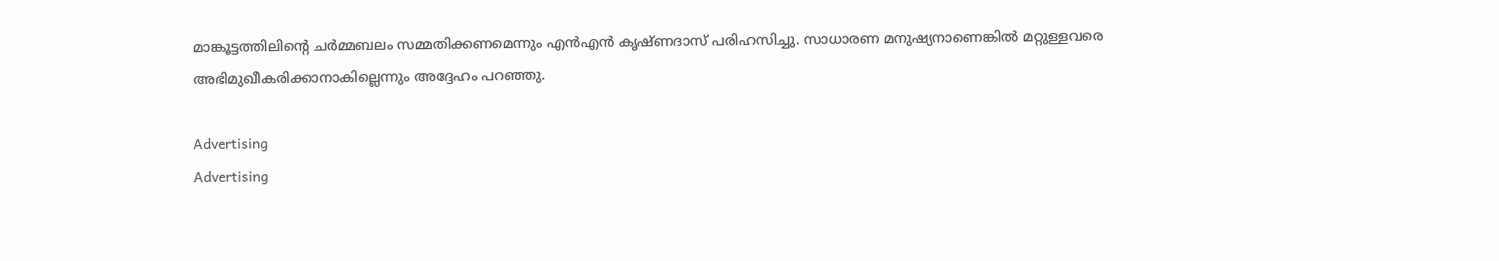മാങ്കൂട്ടത്തിലിന്റെ ചർമ്മബലം സമ്മതിക്കണമെന്നും എൻഎൻ കൃഷ്ണദാസ് പരിഹസിച്ചു. സാധാരണ മനുഷ്യനാണെങ്കില്‍ മറ്റുള്ളവരെ അഭിമുഖീകരിക്കാനാകില്ലെന്നും അദ്ദേഹം പറഞ്ഞു.

Advertising
Advertising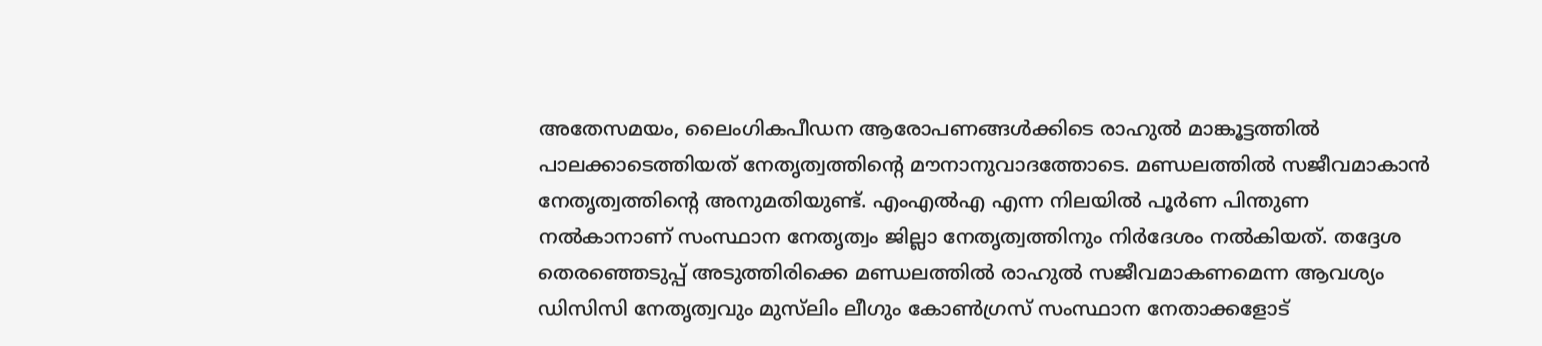അതേസമയം, ലൈംഗികപീഡന ആരോപണങ്ങൾക്കിടെ രാഹുൽ മാങ്കൂട്ടത്തിൽ പാലക്കാടെത്തിയത് നേതൃത്വത്തിൻ്റെ മൗനാനുവാദത്തോടെ. മണ്ഡലത്തിൽ സജീവമാകാൻ നേതൃത്വത്തിന്റെ അനുമതിയുണ്ട്. എംഎല്‍എ എന്ന നിലയിൽ പൂർണ പിന്തുണ നൽകാനാണ് സംസ്ഥാന നേതൃത്വം ജില്ലാ നേതൃത്വത്തിനും നിർദേശം നൽകിയത്. തദ്ദേശ തെരഞ്ഞെടുപ്പ് അടുത്തിരിക്കെ മണ്ഡലത്തിൽ രാഹുൽ സജീവമാകണമെന്ന ആവശ്യം ഡിസിസി നേതൃത്വവും മുസ്‍ലിം ലീഗും കോൺഗ്രസ് സംസ്ഥാന നേതാക്കളോട്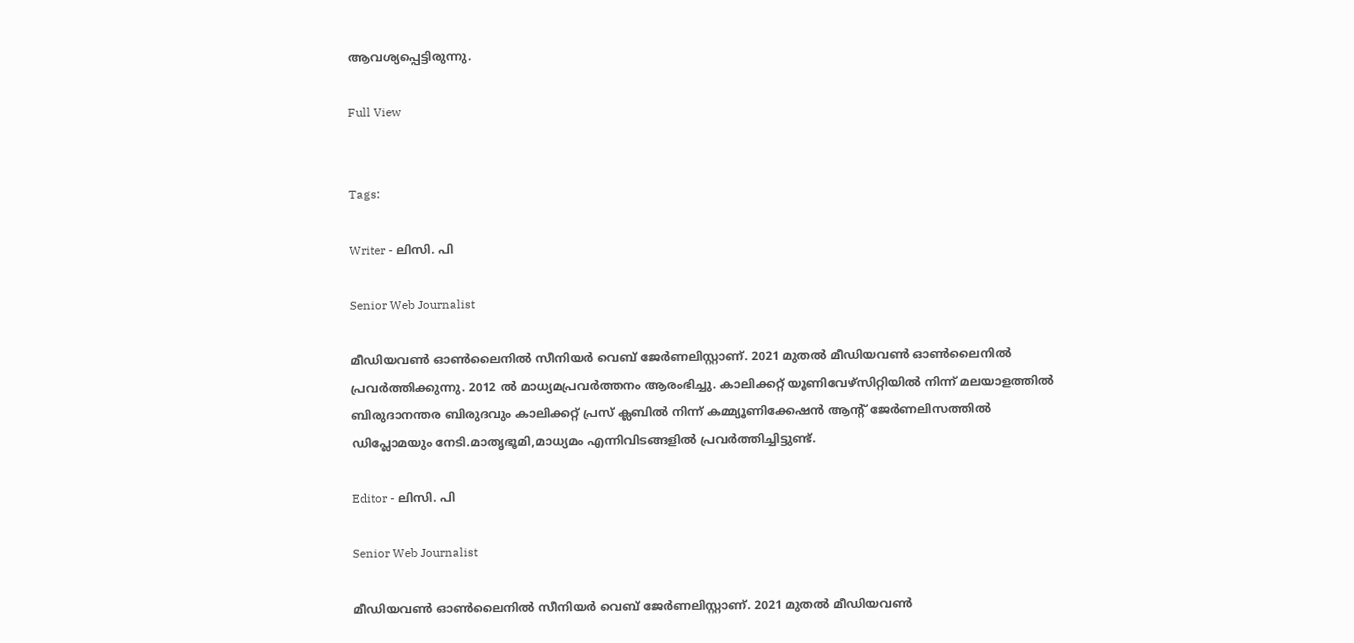ആവശ്യപ്പെട്ടിരുന്നു.

Full View


Tags:

Writer - ലിസി. പി

Senior Web Journalist

മീഡിയവൺ ഓൺലൈനിൽ സീനിയർ വെബ് ജേർണലിസ്റ്റാണ്. 2021 മുതൽ മീഡിയവൺ ഓൺലൈനിൽ പ്രവർത്തിക്കുന്നു. 2012 ല്‍ മാധ്യമപ്രവര്‍ത്തനം ആരംഭിച്ചു. കാലിക്കറ്റ് യൂണിവേഴ്‌സിറ്റിയിൽ നിന്ന് മലയാളത്തിൽ ബിരുദാനന്തര ബിരുദവും കാലിക്കറ്റ് പ്രസ് ക്ലബിൽ നിന്ന് കമ്മ്യൂണിക്കേഷൻ ആന്റ് ജേർണലിസത്തിൽ ഡിപ്ലോമയും നേടി.മാതൃഭൂമി,മാധ്യമം എന്നിവിടങ്ങളിൽ പ്രവർത്തിച്ചിട്ടുണ്ട്.

Editor - ലിസി. പി

Senior Web Journalist

മീഡിയവൺ ഓൺലൈനിൽ സീനിയർ വെബ് ജേർണലിസ്റ്റാണ്. 2021 മുതൽ മീഡിയവൺ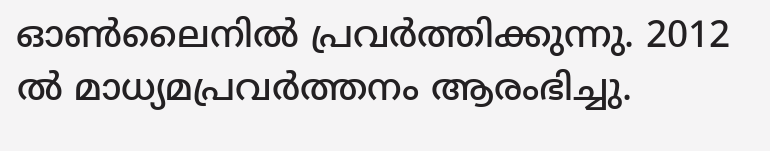ഓൺലൈനിൽ പ്രവർത്തിക്കുന്നു. 2012 ല്‍ മാധ്യമപ്രവര്‍ത്തനം ആരംഭിച്ചു.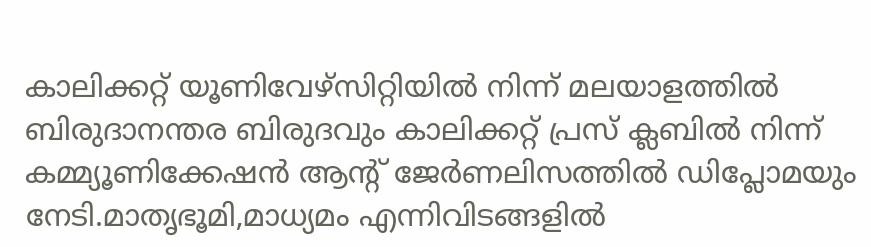കാലിക്കറ്റ് യൂണിവേഴ്‌സിറ്റിയിൽ നിന്ന് മലയാളത്തിൽ ബിരുദാനന്തര ബിരുദവും കാലിക്കറ്റ് പ്രസ് ക്ലബിൽ നിന്ന് കമ്മ്യൂണിക്കേഷൻ ആന്റ് ജേർണലിസത്തിൽ ഡിപ്ലോമയും നേടി.മാതൃഭൂമി,മാധ്യമം എന്നിവിടങ്ങളിൽ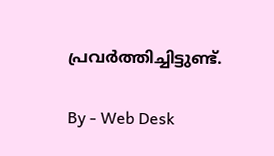പ്രവർത്തിച്ചിട്ടുണ്ട്.

By - Web Desk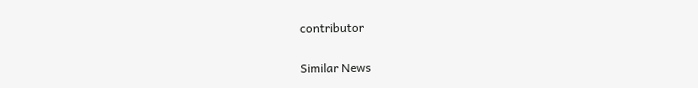contributor

Similar News